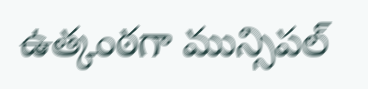ఉత్కంఠగా మున్సిపల్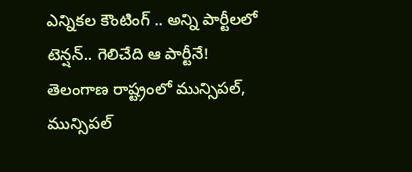ఎన్నికల కౌంటింగ్ .. అన్ని పార్టీలలో టెన్షన్.. గెలిచేది ఆ పార్టీనే!
తెలంగాణ రాష్ట్రంలో మున్సిపల్, మున్సిపల్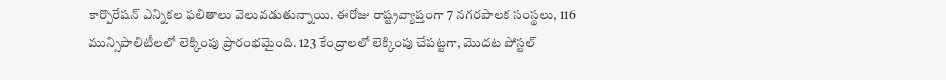కార్పొరేషన్ ఎన్నికల ఫలితాలు వెలువడుతున్నాయి. ఈరోజు రాష్ట్రవ్యాప్తంగా 7 నగరపాలక సంస్థలు, 116 మున్సిపాలిటీలలో లెక్కింపు ప్రారంభమైంది. 123 కేంద్రాలలో లెక్కింపు చేపట్టగా, మొదట పోస్టల్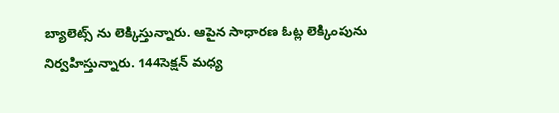బ్యాలెట్స్ ను లెక్కిస్తున్నారు. ఆపైన సాధారణ ఓట్ల లెక్కింపును నిర్వహిస్తున్నారు. 144సెక్షన్ మధ్య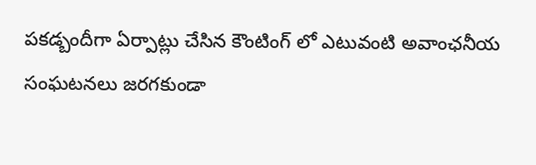పకడ్బందీగా ఏర్పాట్లు చేసిన కౌంటింగ్ లో ఎటువంటి అవాంఛనీయ సంఘటనలు జరగకుండా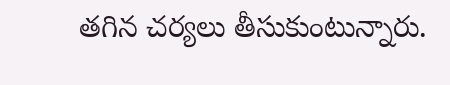తగిన చర్యలు తీసుకుంటున్నారు.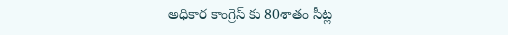అధికార కాంగ్రెస్ కు 80శాతం సీట్ల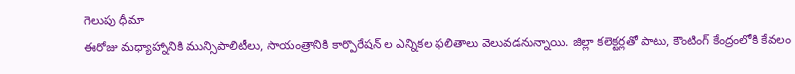గెలుపు ధీమా
ఈరోజు మధ్యాహ్నానికి మున్సిపాలిటీలు, సాయంత్రానికి కార్పొరేషన్ ల ఎన్నికల ఫలితాలు వెలువడనున్నాయి. జిల్లా కలెక్టర్లతో పాటు, కౌంటింగ్ కేంద్రంలోకి కేవలం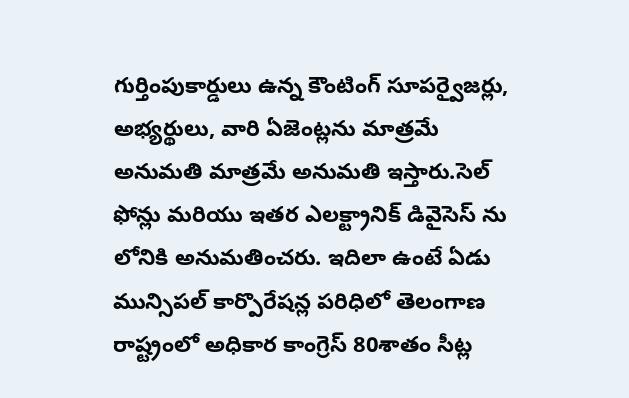గుర్తింపుకార్డులు ఉన్న కౌంటింగ్ సూపర్వైజర్లు, అభ్యర్థులు, వారి ఏజెంట్లను మాత్రమే అనుమతి మాత్రమే అనుమతి ఇస్తారు.సెల్ ఫోన్లు మరియు ఇతర ఎలక్ట్రానిక్ డివైసెస్ ను లోనికి అనుమతించరు. ఇదిలా ఉంటే ఏడు మున్సిపల్ కార్పొరేషన్ల పరిధిలో తెలంగాణ రాష్ట్రంలో అధికార కాంగ్రెస్ 80శాతం సీట్ల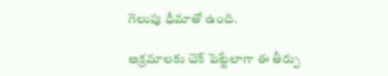గెలుపు ధీమాతో ఉంది.

అక్రమాలకు చెక్ పెట్టేలాగా ఈ తీర్పు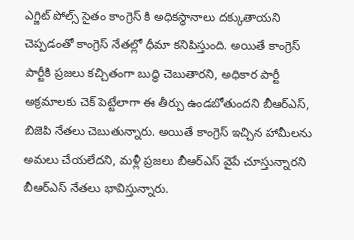ఎగ్జిట్ పోల్స్ సైతం కాంగ్రెస్ కి అధికస్థానాలు దక్కుతాయని చెప్పడంతో కాంగ్రెస్ నేతల్లో ధీమా కనిపిస్తుంది. అయితే కాంగ్రెస్ పార్టీకి ప్రజలు కచ్చితంగా బుద్ధి చెబుతారని, అధికార పార్టీ అక్రమాలకు చెక్ పెట్టేలాగా ఈ తీర్పు ఉండబోతుందని బీఆర్ఎస్, బిజెపి నేతలు చెబుతున్నారు. అయితే కాంగ్రెస్ ఇచ్చిన హామీలను అమలు చేయలేదని, మళ్లీ ప్రజలు బీఆర్ఎస్ వైపే చూస్తున్నారని బీఆర్ఎస్ నేతలు భావిస్తున్నారు.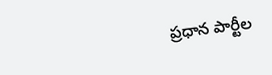ప్రధాన పార్టీల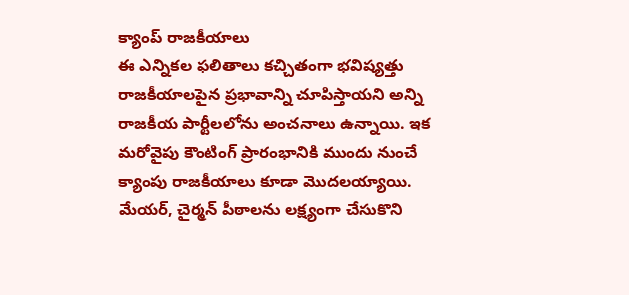క్యాంప్ రాజకీయాలు
ఈ ఎన్నికల ఫలితాలు కచ్చితంగా భవిష్యత్తు రాజకీయాలపైన ప్రభావాన్ని చూపిస్తాయని అన్ని రాజకీయ పార్టీలలోను అంచనాలు ఉన్నాయి. ఇక మరోవైపు కౌంటింగ్ ప్రారంభానికి ముందు నుంచే క్యాంపు రాజకీయాలు కూడా మొదలయ్యాయి. మేయర్, చైర్మన్ పీఠాలను లక్ష్యంగా చేసుకొని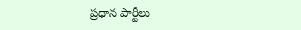ప్రధాన పార్టీలు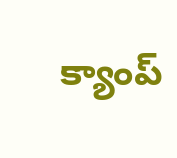క్యాంప్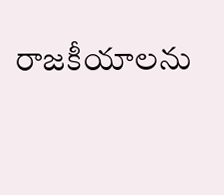రాజకీయాలను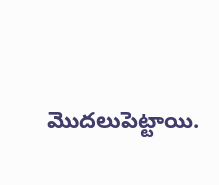మొదలుపెట్టాయి.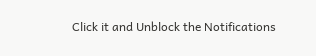Click it and Unblock the Notifications